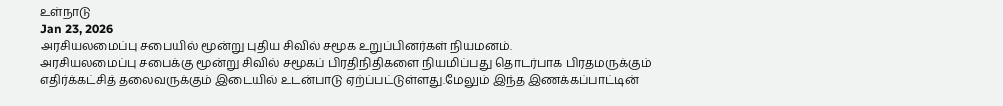உள்நாடு
Jan 23, 2026
அரசியலமைப்பு சபையில் மூன்று புதிய சிவில் சமூக உறுப்பினர்கள் நியமனம்.
அரசியலமைப்பு சபைக்கு மூன்று சிவில் சமூகப் பிரதிநிதிகளை நியமிப்பது தொடர்பாக பிரதமருக்கும் எதிர்க்கட்சித் தலைவருக்கும் இடையில் உடன்பாடு ஏற்ப்பட்டுள்ளது.மேலும் இந்த இணக்கப்பாட்டின்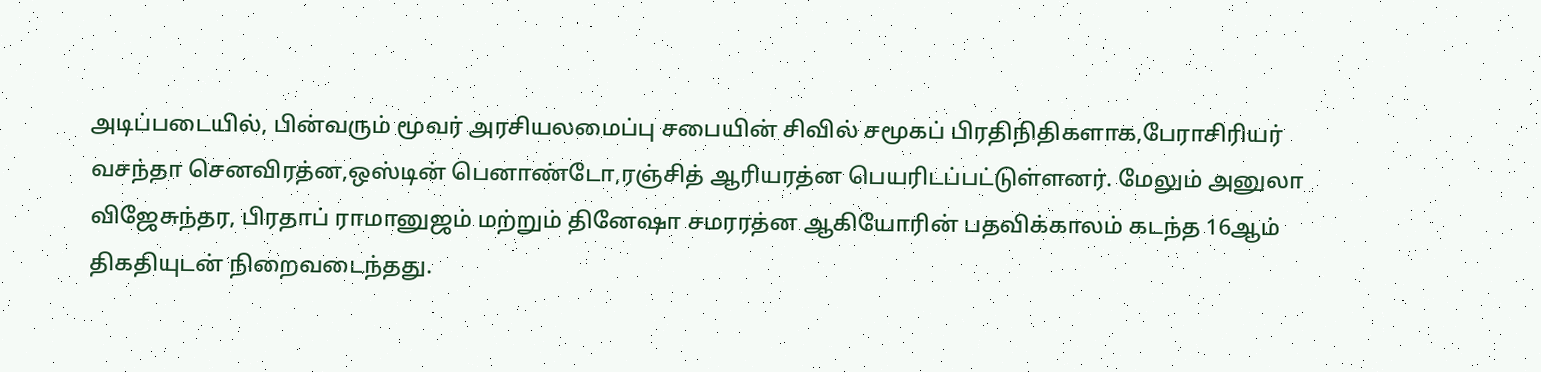அடிப்படையில், பின்வரும் மூவர் அரசியலமைப்பு சபையின் சிவில் சமூகப் பிரதிநிதிகளாக,பேராசிரியர் வசந்தா செனவிரத்ன,ஒஸ்டின் பெனாண்டோ,ரஞ்சித் ஆரியரத்ன பெயரிடப்பட்டுள்ளனர். மேலும் அனுலா விஜேசுந்தர, பிரதாப் ராமானுஜம் மற்றும் தினேஷா சமரரத்ன ஆகியோரின் பதவிக்காலம் கடந்த 16ஆம் திகதியுடன் நிறைவடைந்தது.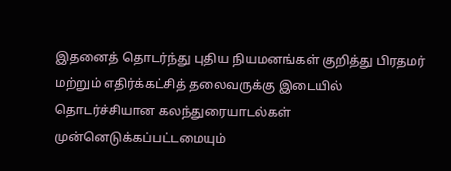இதனைத் தொடர்ந்து புதிய நியமனங்கள் குறித்து பிரதமர் மற்றும் எதிர்க்கட்சித் தலைவருக்கு இடையில் தொடர்ச்சியான கலந்துரையாடல்கள் முன்னெடுக்கப்பட்டமையும்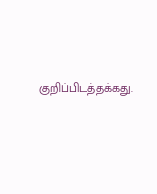குறிப்பிடத்தக்கது.